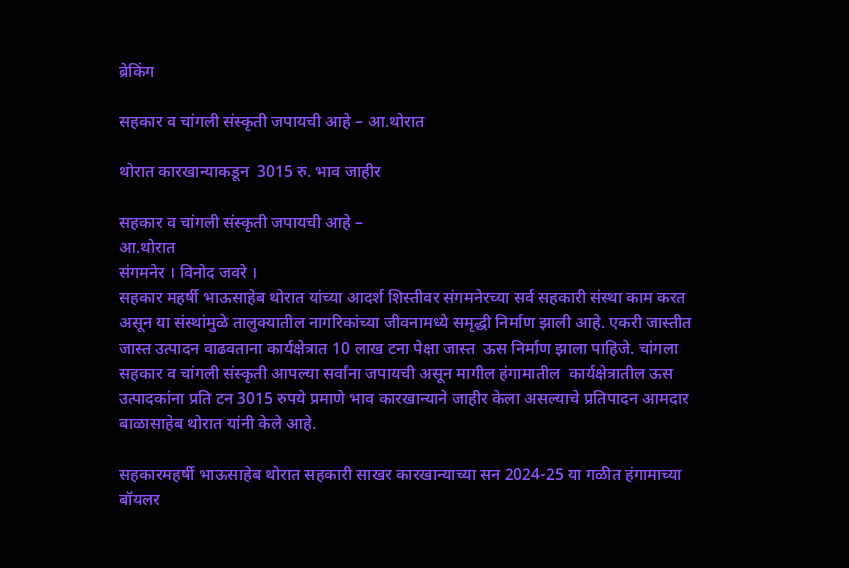ब्रेकिंग

सहकार व चांगली संस्कृती जपायची आहे – आ.थोरात

थोरात कारखान्याकडून  3015 रु. भाव जाहीर

सहकार व चांगली संस्कृती जपायची आहे –
आ.थोरात
संगमनेर । विनोद जवरे ।
सहकार महर्षी भाऊसाहेब थोरात यांच्या आदर्श शिस्तीवर संगमनेरच्या सर्व सहकारी संस्था काम करत असून या संस्थांमुळे तालुक्यातील नागरिकांच्या जीवनामध्ये समृद्धी निर्माण झाली आहे. एकरी जास्तीत जास्त उत्पादन वाढवताना कार्यक्षेत्रात 10 लाख टना पेक्षा जास्त  ऊस निर्माण झाला पाहिजे. चांगला सहकार व चांगली संस्कृती आपल्या सर्वांना जपायची असून मागील हंगामातील  कार्यक्षेत्रातील ऊस उत्पादकांना प्रति टन 3015 रुपये प्रमाणे भाव कारखान्याने जाहीर केला असल्याचे प्रतिपादन आमदार बाळासाहेब थोरात यांनी केले आहे.

सहकारमहर्षी भाऊसाहेब थोरात सहकारी साखर कारखान्याच्या सन 2024-25 या गळीत हंगामाच्या बॉयलर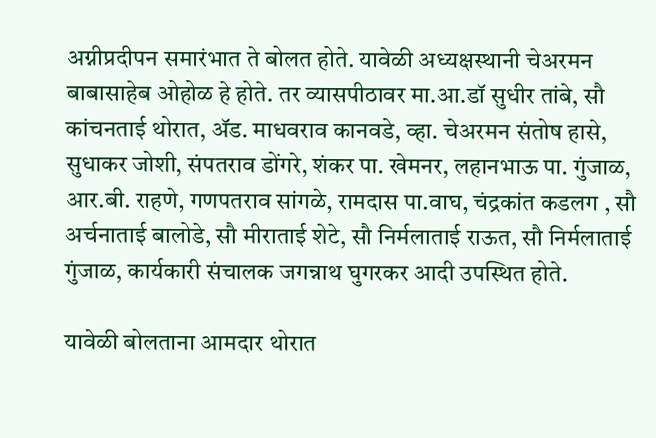अग्नीप्रदीपन समारंभात ते बोलत होते. यावेळी अध्यक्षस्थानी चेअरमन बाबासाहेब ओहोळ हे होते. तर व्यासपीठावर मा.आ.डॉ सुधीर तांबे, सौ कांचनताई थोरात, ॲड. माधवराव कानवडे, व्हा. चेअरमन संतोष हासे, सुधाकर जोशी, संपतराव डोंगरे, शंकर पा. खेमनर, लहानभाऊ पा. गुंजाळ, आर.बी. राहणे, गणपतराव सांगळे, रामदास पा.वाघ, चंद्रकांत कडलग , सौ अर्चनाताई बालोडे, सौ मीराताई शेटे, सौ निर्मलाताई राऊत, सौ निर्मलाताई गुंजाळ, कार्यकारी संचालक जगन्नाथ घुगरकर आदी उपस्थित होते.

यावेळी बोलताना आमदार थोरात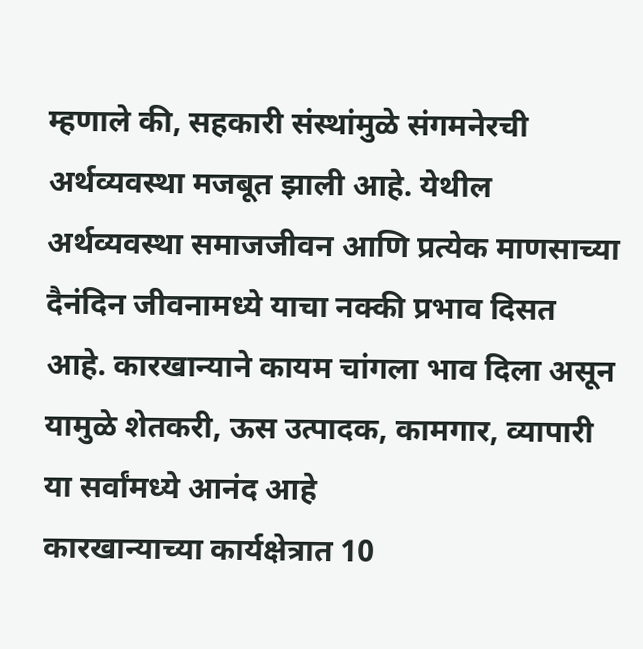म्हणाले की, सहकारी संस्थांमुळे संगमनेरची अर्थव्यवस्था मजबूत झाली आहे. येथील अर्थव्यवस्था समाजजीवन आणि प्रत्येक माणसाच्या दैनंदिन जीवनामध्ये याचा नक्की प्रभाव दिसत आहे. कारखान्याने कायम चांगला भाव दिला असून यामुळे शेतकरी, ऊस उत्पादक, कामगार, व्यापारी या सर्वांमध्ये आनंद आहे
कारखान्याच्या कार्यक्षेत्रात 10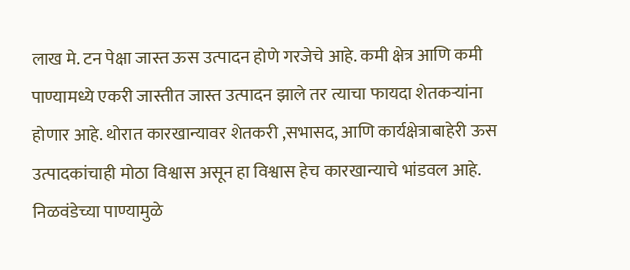लाख मे. टन पेक्षा जास्त ऊस उत्पादन होणे गरजेचे आहे. कमी क्षेत्र आणि कमी पाण्यामध्ये एकरी जास्तीत जास्त उत्पादन झाले तर त्याचा फायदा शेतकऱ्यांना होणार आहे. थोरात कारखान्यावर शेतकरी ,सभासद, आणि कार्यक्षेत्राबाहेरी ऊस उत्पादकांचाही मोठा विश्वास असून हा विश्वास हेच कारखान्याचे भांडवल आहे. निळवंडेच्या पाण्यामुळे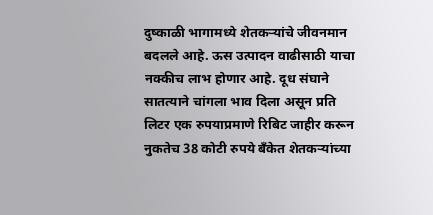दुष्काळी भागामध्ये शेतकऱ्यांचे जीवनमान बदलले आहे. ऊस उत्पादन वाढीसाठी याचा नक्कीच लाभ होणार आहे. दूध संघाने सातत्याने चांगला भाव दिला असून प्रति लिटर एक रुपयाप्रमाणे रिबिट जाहीर करून नुकतेच 38 कोटी रुपये बँकेत शेतकऱ्यांच्या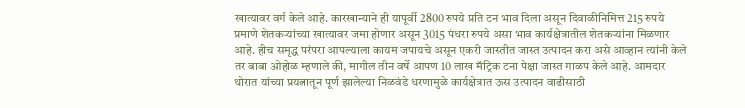खात्यावर वर्ग केले आहे. कारखान्याने ही यापूर्वी 2800 रुपये प्रति टन भाव दिला असून दिवाळीनिमित्त 215 रुपये प्रमाणे शेतकऱ्यांच्या खात्यावर जमा होणार असून 3015 पंधरा रुपये असा भाव कार्यक्षेत्रातील शेतकऱ्यांना मिळणार आहे. हीच समृद्ध परंपरा आपल्याला कायम जपायचे असून एकरी जास्तीत जास्त उत्पादन करा असे आव्हान त्यांनी केले
तर बाबा ओहोळ म्हणाले की, मागील तीन वर्षे आपण 10 लाख मॅट्रिक टना पेक्षा जास्त गाळप केले आहे. आमदार थोरात यांच्या प्रयत्नातून पूर्ण झालेल्या निळवंडे धरणामुळे कार्यक्षेत्रात ऊस उत्पादन वाढीसाठी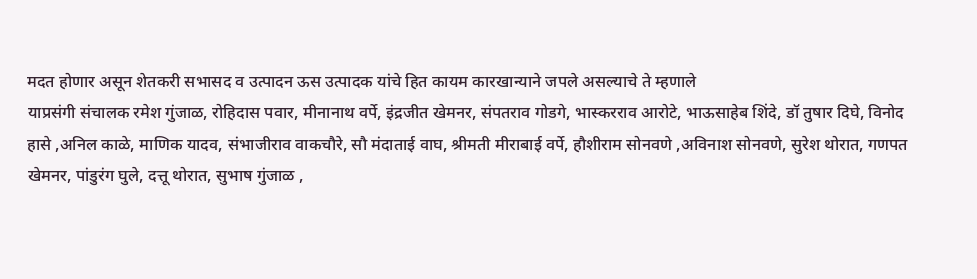मदत होणार असून शेतकरी सभासद व उत्पादन ऊस उत्पादक यांचे हित कायम कारखान्याने जपले असल्याचे ते म्हणाले
याप्रसंगी संचालक रमेश गुंजाळ, रोहिदास पवार, मीनानाथ वर्पे, इंद्रजीत खेमनर, संपतराव गोडगे, भास्करराव आरोटे, भाऊसाहेब शिंदे, डॉ तुषार दिघे, विनोद हासे ,अनिल काळे, माणिक यादव, संभाजीराव वाकचौरे, सौ मंदाताई वाघ, श्रीमती मीराबाई वर्पे, हौशीराम सोनवणे ,अविनाश सोनवणे, सुरेश थोरात, गणपत खेमनर, पांडुरंग घुले, दत्तू थोरात, सुभाष गुंजाळ ,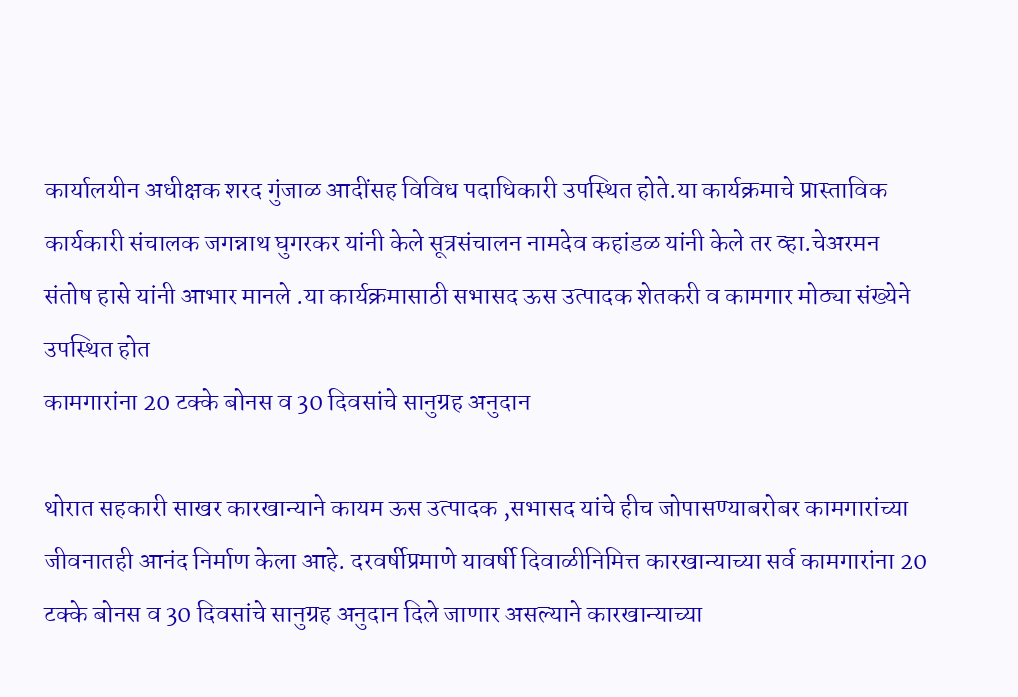कार्यालयीन अधीक्षक शरद गुंजाळ आदींसह विविध पदाधिकारी उपस्थित होते.या कार्यक्रमाचे प्रास्ताविक कार्यकारी संचालक जगन्नाथ घुगरकर यांनी केले सूत्रसंचालन नामदेव कहांडळ यांनी केले तर व्हा.चेअरमन संतोष हासे यांनी आभार मानले .या कार्यक्रमासाठी सभासद ऊस उत्पादक शेतकरी व कामगार मोठ्या संख्येने उपस्थित होत
कामगारांना 20 टक्के बोनस व 30 दिवसांचे सानुग्रह अनुदान

थोरात सहकारी साखर कारखान्याने कायम ऊस उत्पादक ,सभासद यांचे हीच जोपासण्याबरोबर कामगारांच्या जीवनातही आनंद निर्माण केला आहे. दरवर्षीप्रमाणे यावर्षी दिवाळीनिमित्त कारखान्याच्या सर्व कामगारांना 20 टक्के बोनस व 30 दिवसांचे सानुग्रह अनुदान दिले जाणार असल्याने कारखान्याच्या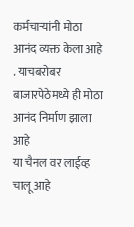कर्मचाऱ्यांनी मोठा आनंद व्यक्त केला आहे . याचबरोबर बाजारपेठेमध्ये ही मोठा आनंद निर्माण झाला आहे
या चैनल वर लाईव्ह चालू आहे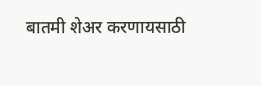बातमी शेअर करणायसाठी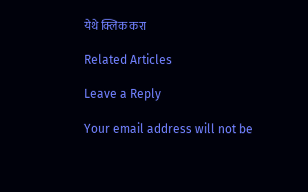येथे क्लिक करा

Related Articles

Leave a Reply

Your email address will not be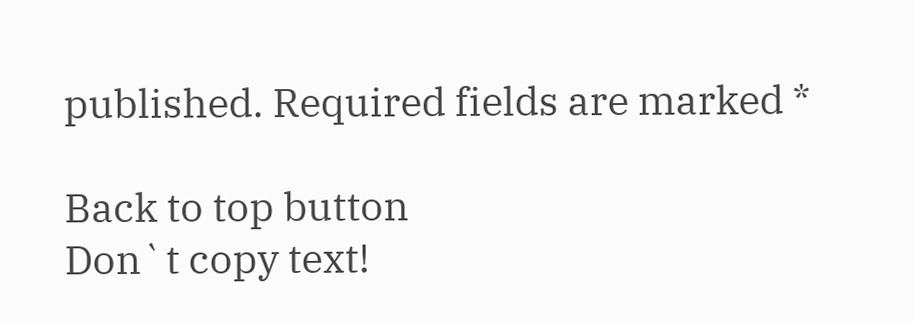published. Required fields are marked *

Back to top button
Don`t copy text!